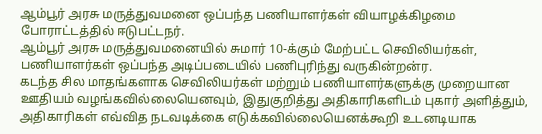ஆம்பூர் அரசு மருத்துவமனை ஒப்பந்த பணியாளர்கள் வியாழக்கிழமை போராட்டத்தில் ஈடுபட்டநர்.
ஆம்பூர் அரசு மருத்துவமனையில் சுமார் 10-க்கும் மேற்பட்ட செவிலியர்கள், பணியாளர்கள் ஒப்பந்த அடிப்படையில் பணிபுரிந்து வருகின்றன்ர.
கடந்த சில மாதங்களாக செவிலியர்கள் மற்றும் பணியாளர்களுக்கு முறையான ஊதியம் வழங்கவில்லையெனவும், இதுகுறித்து அதிகாரிகளிடம் புகார் அளித்தும், அதிகாரிகள் எவ்வித நடவடிக்கை எடுக்கவில்லையெனக்கூறி உடனடியாக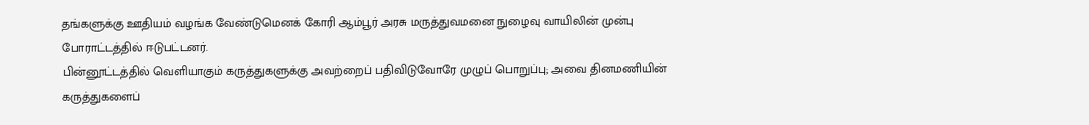தங்களுக்கு ஊதியம் வழங்க வேண்டுமெனக் கோரி ஆம்பூர் அரசு மருத்துவமனை நுழைவு வாயிலின் முன்பு போராட்டத்தில் ஈடுபட்டனர்.
பின்னூட்டத்தில் வெளியாகும் கருத்துகளுக்கு அவற்றைப் பதிவிடுவோரே முழுப் பொறுப்பு; அவை தினமணியின் கருத்துகளைப்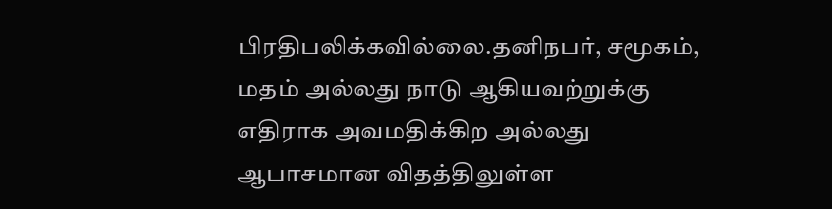பிரதிபலிக்கவில்லை.தனிநபர், சமூகம், மதம் அல்லது நாடு ஆகியவற்றுக்கு எதிராக அவமதிக்கிற அல்லது ஆபாசமான விதத்திலுள்ள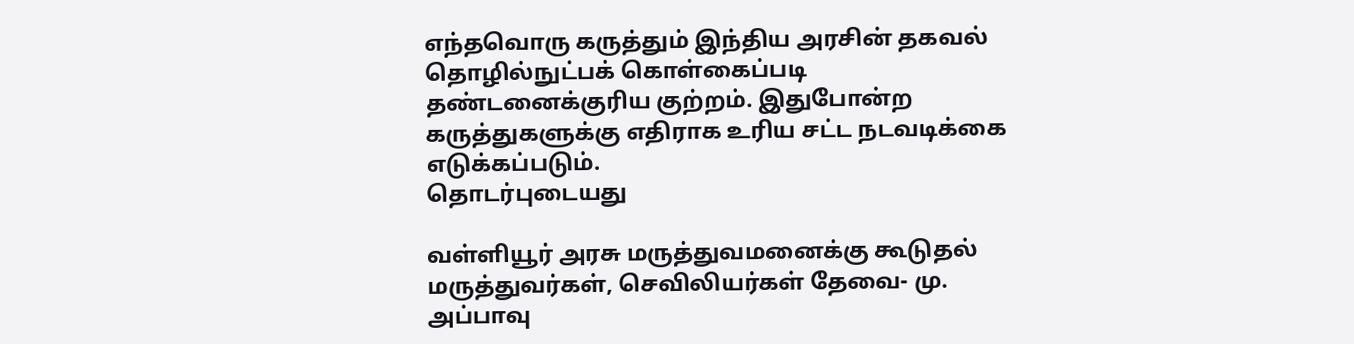எந்தவொரு கருத்தும் இந்திய அரசின் தகவல் தொழில்நுட்பக் கொள்கைப்படி தண்டனைக்குரிய குற்றம். இதுபோன்ற கருத்துகளுக்கு எதிராக உரிய சட்ட நடவடிக்கை எடுக்கப்படும்.
தொடர்புடையது

வள்ளியூர் அரசு மருத்துவமனைக்கு கூடுதல் மருத்துவர்கள், செவிலியர்கள் தேவை- மு. அப்பாவு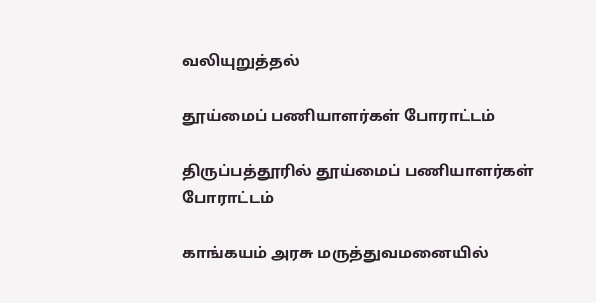வலியுறுத்தல்

தூய்மைப் பணியாளர்கள் போராட்டம்

திருப்பத்தூரில் தூய்மைப் பணியாளர்கள் போராட்டம்

காங்கயம் அரசு மருத்துவமனையில்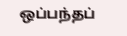ஒப்பந்தப்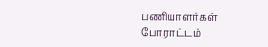பணியாளர்கள் போராட்டம்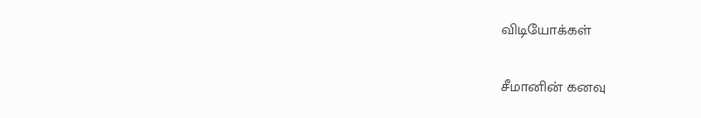விடியோக்கள்

சீமானின் கனவு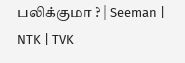பலிக்குமா ? | Seeman | NTK | TVK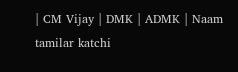| CM Vijay | DMK | ADMK | Naam tamilar katchi